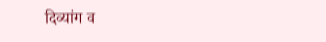दिव्यांग व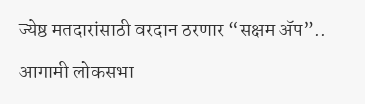ज्येष्ठ मतदारांसाठी वरदान ठरणार “सक्षम ॲप”..

आगामी लोकसभा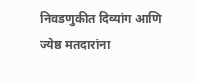निवडणुकीत दिव्यांग आणि ज्येष्ठ मतदारांना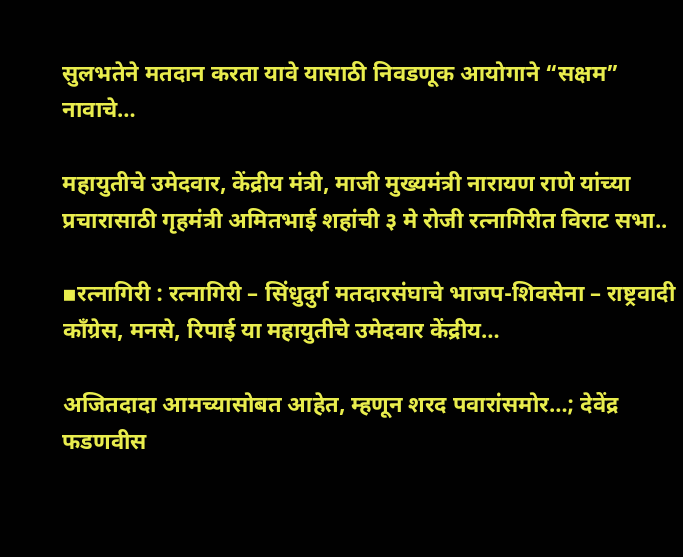सुलभतेने मतदान करता यावे यासाठी निवडणूक आयोगाने “सक्षम” नावाचे…

महायुतीचे उमेदवार, केंद्रीय मंत्री, माजी मुख्यमंत्री नारायण राणे यांच्या प्रचारासाठी गृहमंत्री अमितभाई शहांची ३ मे रोजी रत्नागिरीत विराट सभा..

▪रत्नागिरी : रत्नागिरी – सिंधुदुर्ग मतदारसंघाचे भाजप-शिवसेना – राष्ट्रवादी कॉंग्रेस, मनसे, रिपाई या महायुतीचे उमेदवार केंद्रीय…

अजितदादा आमच्यासोबत आहेत, म्हणून शरद पवारांसमोर…; देवेंद्र फडणवीस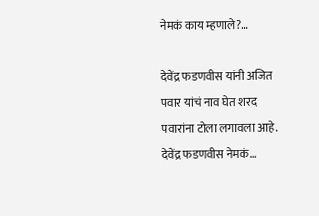नेमकं काय म्हणाले?…

देवेंद्र फडणवीस यांनी अजित पवार यांचं नाव घेत शरद पवारांना टोला लगावला आहे. देवेंद्र फडणवीस नेमकं…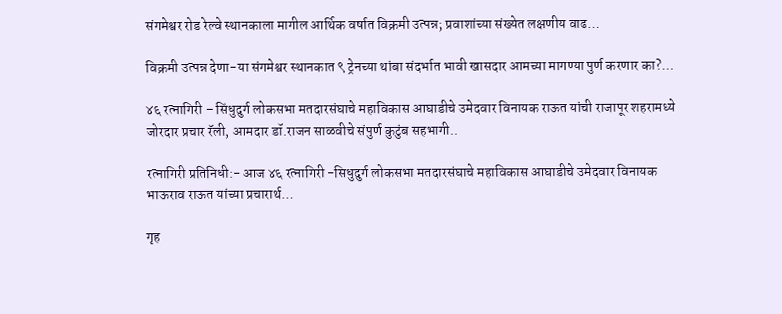संगमेश्वर रोड रेल्वे स्थानकाला मागील आर्थिक वर्षात विक्रमी उत्पन्न; प्रवाशांच्या संख्येत लक्षणीय वाढ…

विक्रमी उत्पन्न देणा-या संगमेश्वर स्थानकात ९ ट्रेनच्या थांबा संदर्भात भावी खासदार आमच्या मागण्या पुर्ण करणार का?…

४६ रत्नागिरी – सिंधुदुर्ग लोकसभा मतदारसंघाचे महाविकास आघाडीचे उमेदवार विनायक राऊत यांची राजापूर शहरामध्ये जोरदार प्रचार रॅली, आमदार डॉ.राजन साळवीचे संपुर्ण कुटुंब सहभागी..

रत्नागिरी प्रतिनिधी:- आज ४६ रत्नागिरी -सिधुदुर्ग लोकसभा मतदारसंघाचे महाविकास आघाडीचे उमेदवार विनायक भाऊराव राऊत यांच्या प्रचारार्थ…

गृह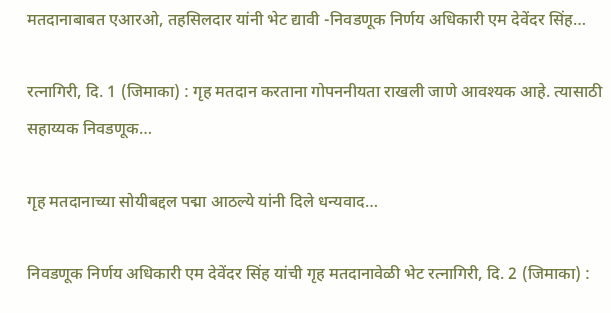मतदानाबाबत एआरओ, तहसिलदार यांनी भेट द्यावी -निवडणूक निर्णय अधिकारी एम देवेंदर सिंह…

रत्नागिरी, दि. 1 (जिमाका) : गृह मतदान करताना गोपननीयता राखली जाणे आवश्यक आहे. त्यासाठी सहाय्यक निवडणूक…

गृह मतदानाच्या सोयीबद्दल पद्मा आठल्ये यांनी दिले धन्यवाद…

निवडणूक निर्णय अधिकारी एम देवेंदर सिंह यांची गृह मतदानावेळी भेट रत्नागिरी, दि. 2 (जिमाका) :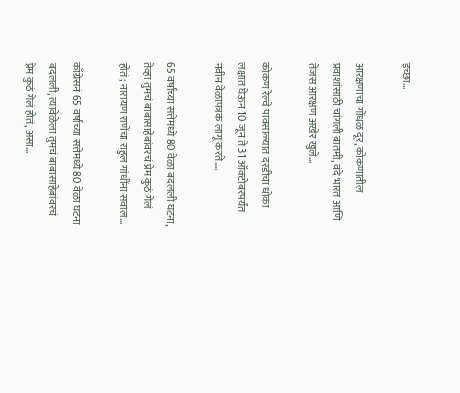इच्छा…

आरक्षणाचा गोंधळ दूर, कोकणातील प्रवाशांसाठी चांगली बातमी, वंदे भारत आणि तेजस आरक्षण अखेर खुले…

कोकण रेल्वे पावसाळ्यात दरडीचा धोका लक्षात घेऊन 10 जून ते 31 ऑक्टोबरपर्यंत नवीन वेळापत्रक लागू करते.…

65 वर्षांच्या सत्तेमध्ये 80 वेळा बदलली घटना, तेव्हा तुमचं बाबासाहेबांवरचं प्रेम कुठं गेलं होतं; नारायण राणेंचा राहुल गांधींना सवाल…

काँग्रेसनं 65 वर्षांच्या सत्तेमध्ये 80 वेळा घटना बदलली, त्यावेळेला तुमचं बाबासाहेबांवरचं प्रेम कुठं गेलं होतं, असा…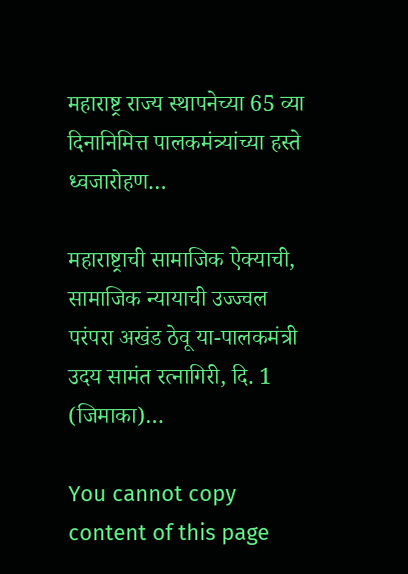महाराष्ट्र राज्य स्थापनेच्या 65 व्या दिनानिमित्त पालकमंत्र्यांच्या हस्ते ध्वजारोहण…

महाराष्ट्राची सामाजिक ऐक्याची, सामाजिक न्यायाची उज्ज्वल परंपरा अखंड ठेवू या-पालकमंत्री उदय सामंत रत्नागिरी, दि. 1 (जिमाका)…

You cannot copy content of this page